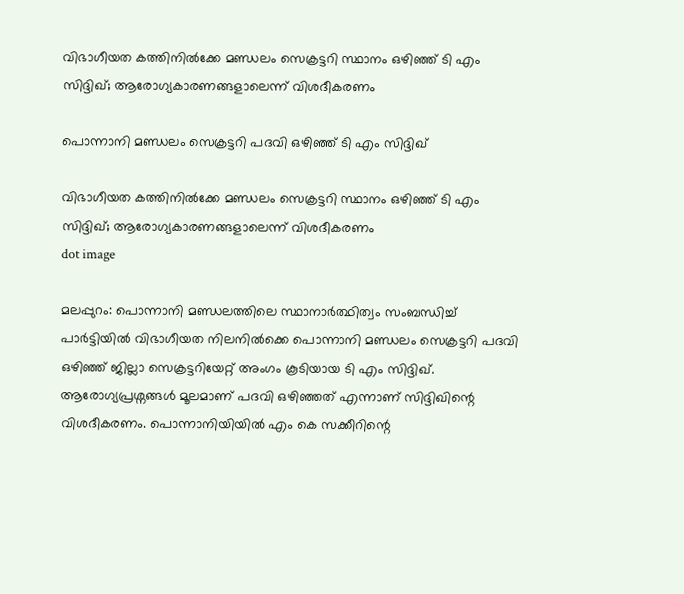വിഭാഗീയത കത്തിനിൽക്കേ മണ്ഡലം സെക്രട്ടറി സ്ഥാനം ഒഴിഞ്ഞ് ടി എം സിദ്ദിഖ്; ആരോഗ്യകാരണങ്ങളാലെന്ന് വിശദീകരണം

പൊന്നാനി മണ്ഡലം സെക്രട്ടറി പദവി ഒഴിഞ്ഞ് ടി എം സിദ്ദിഖ്

വിഭാഗീയത കത്തിനിൽക്കേ മണ്ഡലം സെക്രട്ടറി സ്ഥാനം ഒഴിഞ്ഞ് ടി എം സിദ്ദിഖ്; ആരോഗ്യകാരണങ്ങളാലെന്ന് വിശദീകരണം
dot image

മലപ്പുറം: പൊന്നാനി മണ്ഡലത്തിലെ സ്ഥാനാർത്ഥിത്വം സംബന്ധിച്ച് പാർട്ടിയിൽ വിഭാഗീയത നിലനിൽക്കെ പൊന്നാനി മണ്ഡലം സെക്രട്ടറി പദവി ഒഴിഞ്ഞ് ജില്ലാ സെക്രട്ടറിയേറ്റ് അംഗം കൂടിയായ ടി എം സിദ്ദിഖ്. ആരോഗ്യപ്രശ്നങ്ങൾ മൂലമാണ് പദവി ഒഴിഞ്ഞത് എന്നാണ് സിദ്ദിഖിന്റെ വിശദീകരണം. പൊന്നാനിയിയിൽ എം കെ സക്കീറിന്റെ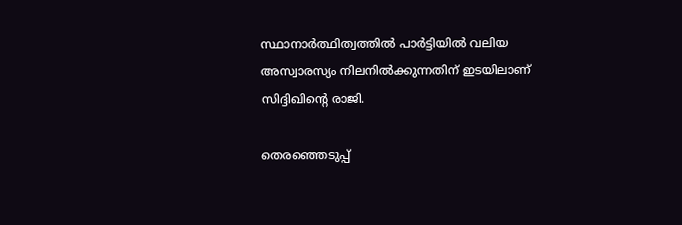സ്ഥാനാർത്ഥിത്വത്തിൽ പാർട്ടിയിൽ വലിയ അസ്വാരസ്യം നിലനിൽക്കുന്നതിന് ഇടയിലാണ് സിദ്ദിഖിന്റെ രാജി.

തെരഞ്ഞെടുപ്പ്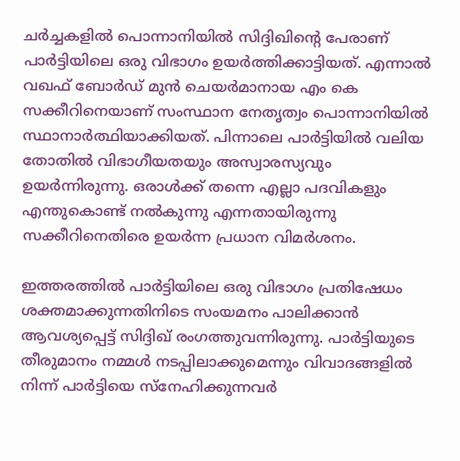ചർച്ചകളിൽ പൊന്നാനിയിൽ സിദ്ദിഖിന്റെ പേരാണ് പാർട്ടിയിലെ ഒരു വിഭാഗം ഉയർത്തിക്കാട്ടിയത്. എന്നാൽ വഖഫ് ബോർഡ് മുൻ ചെയർമാനായ എം കെ സക്കീറിനെയാണ് സംസ്ഥാന നേതൃത്വം പൊന്നാനിയിൽ സ്ഥാനാർത്ഥിയാക്കിയത്. പിന്നാലെ പാർട്ടിയിൽ വലിയ തോതിൽ വിഭാഗീയതയും അസ്വാരസ്യവും ഉയർന്നിരുന്നു. ഒരാൾക്ക് തന്നെ എല്ലാ പദവികളും എന്തുകൊണ്ട് നൽകുന്നു എന്നതായിരുന്നു സക്കീറിനെതിരെ ഉയർന്ന പ്രധാന വിമർശനം.

ഇത്തരത്തിൽ പാർട്ടിയിലെ ഒരു വിഭാഗം പ്രതിഷേധം ശക്തമാക്കുന്നതിനിടെ സംയമനം പാലിക്കാൻ ആവശ്യപ്പെട്ട് സിദ്ദിഖ് രംഗത്തുവന്നിരുന്നു. പാർട്ടിയുടെ തീരുമാനം നമ്മൾ നടപ്പിലാക്കുമെന്നും വിവാദങ്ങളിൽ നിന്ന് പാർട്ടിയെ സ്നേഹിക്കുന്നവർ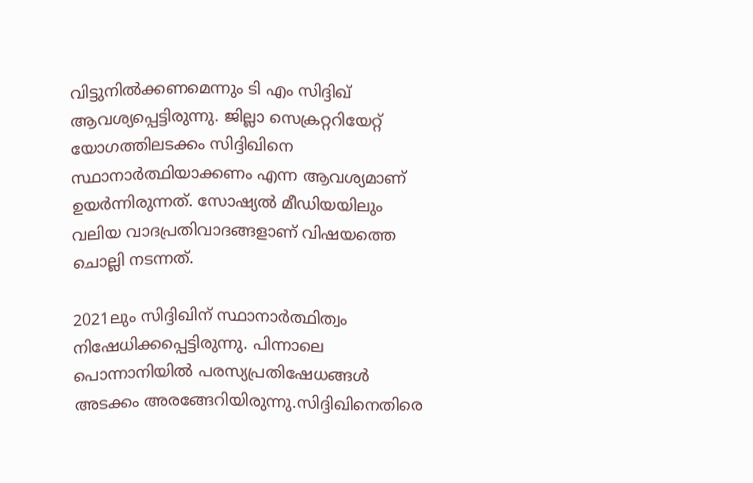വിട്ടുനിൽക്കണമെന്നും ടി എം സിദ്ദിഖ് ആവശ്യപ്പെട്ടിരുന്നു. ജില്ലാ സെക്രറ്ററിയേറ്റ് യോഗത്തിലടക്കം സിദ്ദിഖിനെ സ്ഥാനാർത്ഥിയാക്കണം എന്ന ആവശ്യമാണ് ഉയർന്നിരുന്നത്. സോഷ്യല്‍ മീഡിയയിലും വലിയ വാദപ്രതിവാദങ്ങളാണ് വിഷയത്തെ ചൊല്ലി നടന്നത്.

2021ലും സിദ്ദിഖിന് സ്ഥാനാർത്ഥിത്വം നിഷേധിക്കപ്പെട്ടിരുന്നു. പിന്നാലെ പൊന്നാനിയിൽ പരസ്യപ്രതിഷേധങ്ങൾ അടക്കം അരങ്ങേറിയിരുന്നു.സിദ്ദിഖിനെതിരെ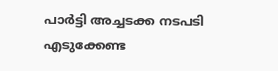പാർട്ടി അച്ചടക്ക നടപടി എടുക്കേണ്ട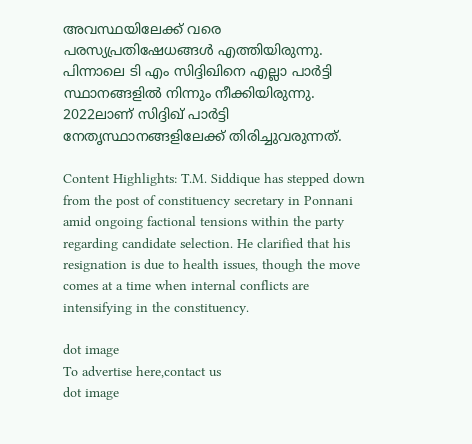അവസ്ഥയിലേക്ക് വരെ പരസ്യപ്രതിഷേധങ്ങൾ എത്തിയിരുന്നു. പിന്നാലെ ടി എം സിദ്ദിഖിനെ എല്ലാ പാർട്ടി സ്ഥാനങ്ങളിൽ നിന്നും നീക്കിയിരുന്നു. 2022ലാണ് സിദ്ദിഖ് പാർട്ടി നേതൃസ്ഥാനങ്ങളിലേക്ക് തിരിച്ചുവരുന്നത്.

Content Highlights: T.M. Siddique has stepped down from the post of constituency secretary in Ponnani amid ongoing factional tensions within the party regarding candidate selection. He clarified that his resignation is due to health issues, though the move comes at a time when internal conflicts are intensifying in the constituency.

dot image
To advertise here,contact us
dot image